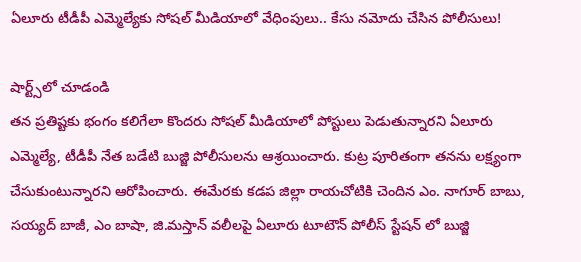ఏలూరు టీడీపీ ఎమ్మెల్యేకు సోషల్ మీడియాలో వేధింపులు.. కేసు నమోదు చేసిన పోలీసులు!

షార్ట్స్‌లో చూడండి
తన ప్రతిష్టకు భంగం కలిగేలా కొందరు సోషల్ మీడియాలో పోస్టులు పెడుతున్నారని ఏలూరు ఎమ్మెల్యే, టీడీపీ నేత బడేటి బుజ్జి పోలీసులను ఆశ్రయించారు. కుట్ర పూరితంగా తనను లక్ష్యంగా చేసుకుంటున్నారని ఆరోపించారు. ఈమేరకు కడప జిల్లా రాయచోటికి చెందిన ఎం. నాగూర్ బాబు, సయ్యద్ బాజీ, ఎం బాషా, జి.మస్తాన్ వలీలపై ఏలూరు టూటౌన్ పోలీస్ స్టేషన్ లో బుజ్జి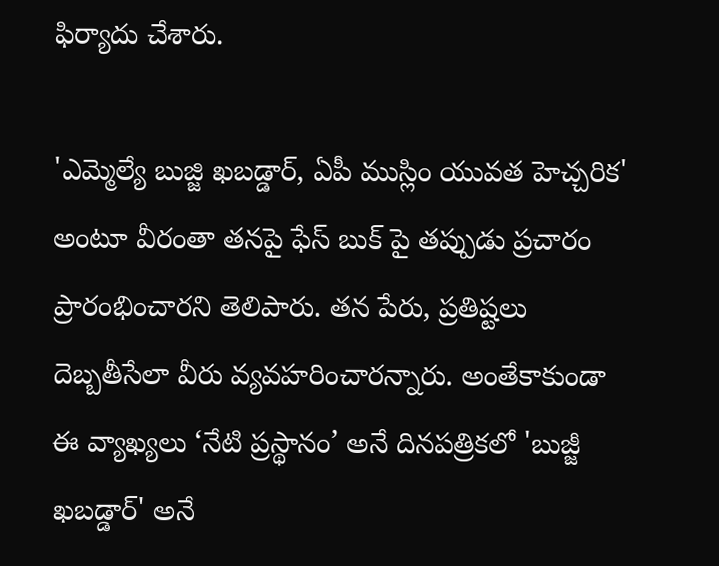ఫిర్యాదు చేశారు.

'ఎమ్మెల్యే బుజ్జి ఖబడ్డార్‌, ఏపీ ముస్లిం యువత హెచ్చరిక' అంటూ వీరంతా తనపై ఫేస్ బుక్ పై తప్పుడు ప్రచారం ప్రారంభించారని తెలిపారు. తన పేరు, ప్రతిష్టలు దెబ్బతీసేలా వీరు వ్యవహరించారన్నారు. అంతేకాకుండా ఈ వ్యాఖ్యలు ‘నేటి ప్రస్థానం’ అనే దినపత్రికలో 'బుజ్జీ ఖబడ్డార్' అనే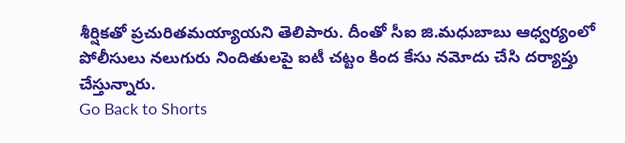శీర్షికతో ప్రచురితమయ్యాయని తెలిపారు. దీంతో సీఐ జి.మధుబాబు ఆధ్వర్యంలో పోలీసులు నలుగురు నిందితులపై ఐటీ చట్టం కింద కేసు నమోదు చేసి దర్యాప్తు చేస్తున్నారు.
Go Back to Shorts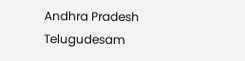Andhra Pradesh
Telugudesam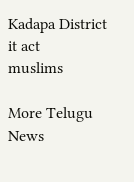Kadapa District
it act
muslims

More Telugu News